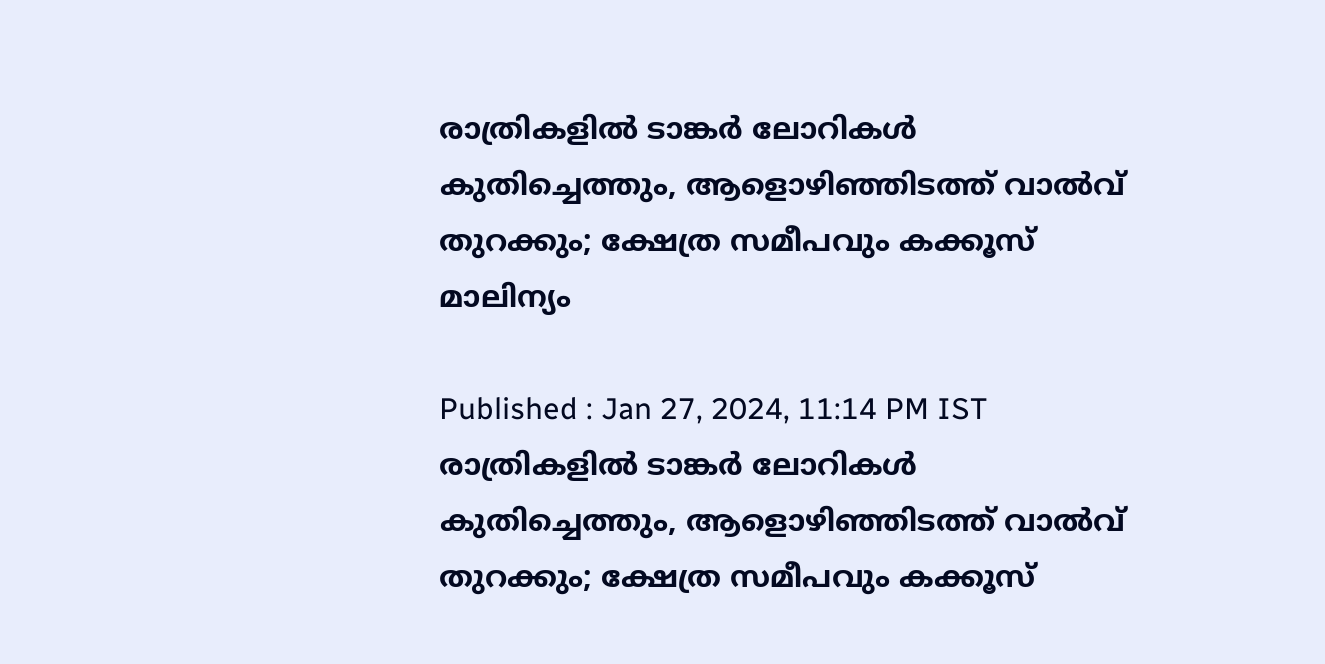രാത്രികളിൽ ടാങ്കര്‍ ലോറികൾ കുതിച്ചെത്തും, ആളൊഴിഞ്ഞിടത്ത് വാൽവ് തുറക്കും; ക്ഷേത്ര സമീപവും കക്കൂസ് മാലിന്യം

Published : Jan 27, 2024, 11:14 PM IST
രാത്രികളിൽ ടാങ്കര്‍ ലോറികൾ കുതിച്ചെത്തും, ആളൊഴിഞ്ഞിടത്ത് വാൽവ് തുറക്കും; ക്ഷേത്ര സമീപവും കക്കൂസ്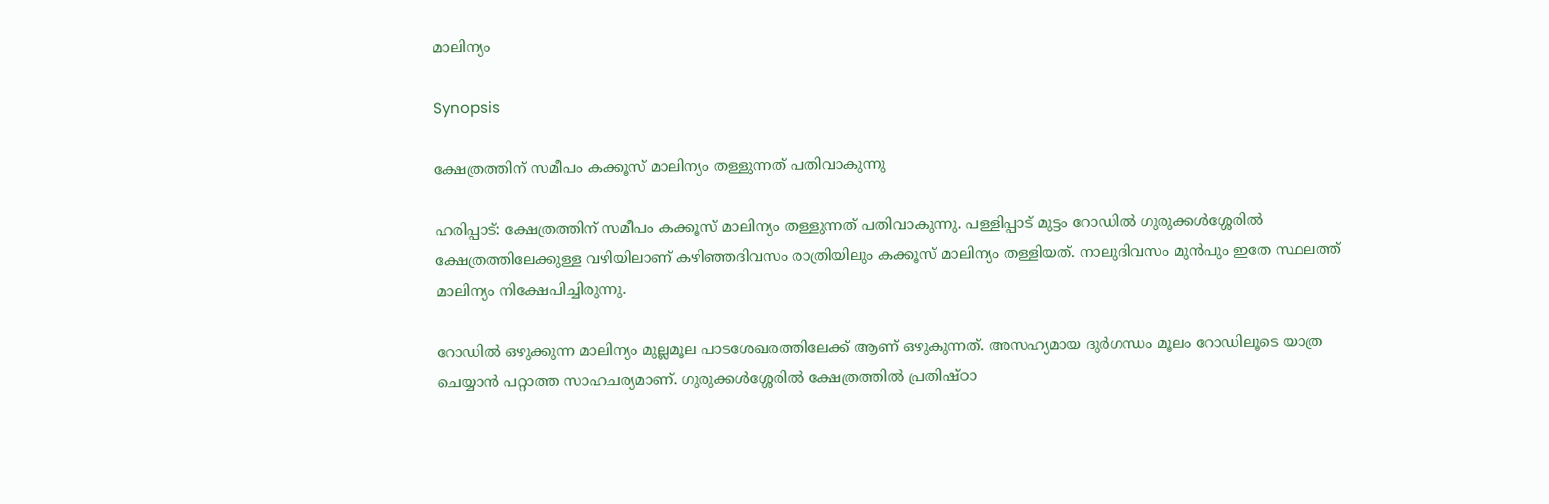മാലിന്യം

Synopsis

ക്ഷേത്രത്തിന് സമീപം കക്കൂസ് മാലിന്യം തള്ളുന്നത് പതിവാകുന്നു

ഹരിപ്പാട്: ക്ഷേത്രത്തിന് സമീപം കക്കൂസ് മാലിന്യം തള്ളുന്നത് പതിവാകുന്നു. പള്ളിപ്പാട് മുട്ടം റോഡിൽ ഗുരുക്കൾശ്ശേരിൽ ക്ഷേത്രത്തിലേക്കുള്ള വഴിയിലാണ് കഴിഞ്ഞദിവസം രാത്രിയിലും കക്കൂസ് മാലിന്യം തള്ളിയത്. നാലുദിവസം മുൻപും ഇതേ സ്ഥലത്ത് മാലിന്യം നിക്ഷേപിച്ചിരുന്നു.

റോഡിൽ ഒഴുക്കുന്ന മാലിന്യം മുല്ലമൂല പാടശേഖരത്തിലേക്ക് ആണ് ഒഴുകുന്നത്. അസഹ്യമായ ദുർഗന്ധം മൂലം റോഡിലൂടെ യാത്ര ചെയ്യാൻ പറ്റാത്ത സാഹചര്യമാണ്. ഗുരുക്കൾശ്ശേരിൽ ക്ഷേത്രത്തിൽ പ്രതിഷ്ഠാ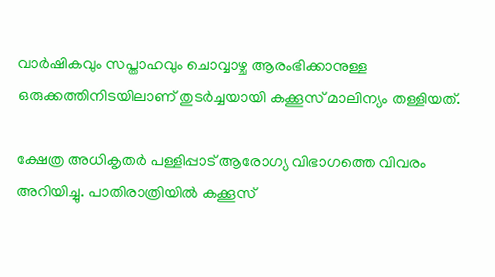വാർഷികവും സപ്താഹവും ചൊവ്വാഴ്ച ആരംഭിക്കാനുള്ള ഒരുക്കത്തിനിടയിലാണ് തുടർച്ചയായി കക്കൂസ് മാലിന്യം തള്ളിയത്.

ക്ഷേത്ര അധികൃതർ പള്ളിപ്പാട് ആരോഗ്യ വിഭാഗത്തെ വിവരം അറിയിച്ചു. പാതിരാത്രിയിൽ കക്കൂസ്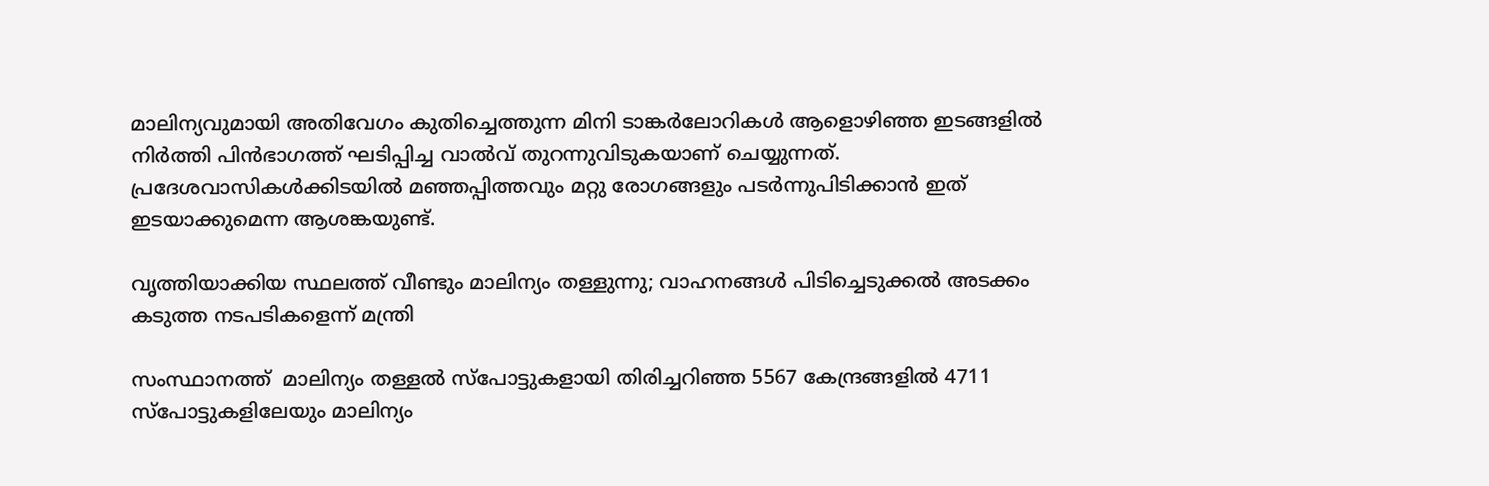മാലിന്യവുമായി അതിവേഗം കുതിച്ചെത്തുന്ന മിനി ടാങ്കർലോറികൾ ആളൊഴിഞ്ഞ ഇടങ്ങളിൽ നിർത്തി പിൻഭാഗത്ത് ഘടിപ്പിച്ച വാൽവ് തുറന്നുവിടുകയാണ് ചെയ്യുന്നത്. പ്രദേശവാസികൾക്കിടയിൽ മഞ്ഞപ്പിത്തവും മറ്റു രോഗങ്ങളും പടർന്നുപിടിക്കാൻ ഇത് ഇടയാക്കുമെന്ന ആശങ്കയുണ്ട്.

വൃത്തിയാക്കിയ സ്ഥലത്ത് വീണ്ടും മാലിന്യം തള്ളുന്നു; വാഹനങ്ങൾ പിടിച്ചെടുക്കൽ അടക്കം കടുത്ത നടപടികളെന്ന് മന്ത്രി

സംസ്ഥാനത്ത്  മാലിന്യം തള്ളൽ സ്പോട്ടുകളായി തിരിച്ചറിഞ്ഞ 5567 കേന്ദ്രങ്ങളിൽ 4711 സ്പോട്ടുകളിലേയും മാലിന്യം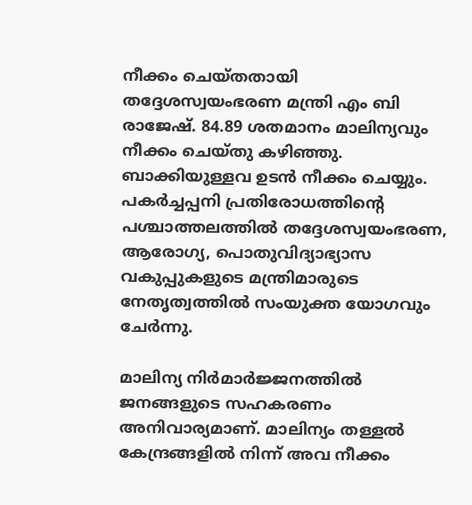നീക്കം ചെയ്തതായി തദ്ദേശസ്വയംഭരണ മന്ത്രി എം ബി രാജേഷ്. 84.89 ശതമാനം മാലിന്യവും നീക്കം ചെയ്തു കഴിഞ്ഞു. ബാക്കിയുള്ളവ ഉടൻ നീക്കം ചെയ്യും. പകർച്ചപ്പനി പ്രതിരോധത്തിന്റെ പശ്ചാത്തലത്തിൽ തദ്ദേശസ്വയംഭരണ, ആരോഗ്യ, പൊതുവിദ്യാഭ്യാസ വകുപ്പുകളുടെ മന്ത്രിമാരുടെ നേതൃത്വത്തിൽ സംയുക്ത യോഗവും ചേര്‍ന്നു.

മാലിന്യ നിർമാർജ്ജനത്തിൽ ജനങ്ങളുടെ സഹകരണം അനിവാര്യമാണ്. മാലിന്യം തള്ളൽ കേന്ദ്രങ്ങളിൽ നിന്ന് അവ നീക്കം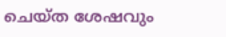ചെയ്ത ശേഷവും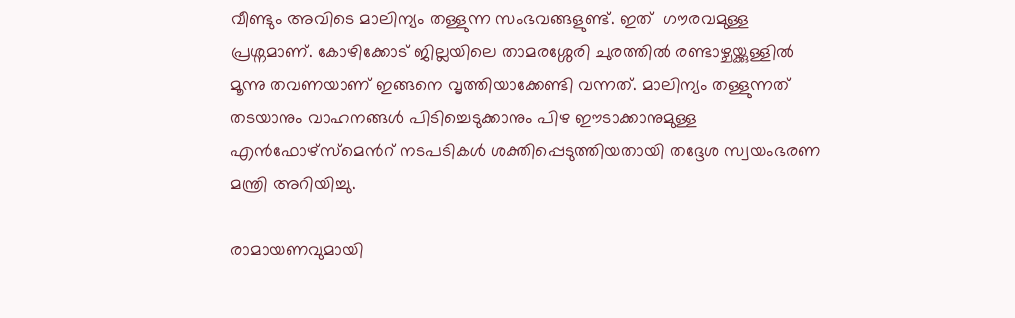വീണ്ടും അവിടെ മാലിന്യം തള്ളുന്ന സംഭവങ്ങളുണ്ട്. ഇത്  ഗൗരവമുള്ള പ്രശ്നമാണ്. കോഴിക്കോട് ജില്ലയിലെ താമരശ്ശേരി ചുരത്തിൽ രണ്ടാഴ്ചയ്ക്കുള്ളിൽ മൂന്നു തവണയാണ് ഇങ്ങനെ വൃത്തിയാക്കേണ്ടി വന്നത്. മാലിന്യം തള്ളുന്നത് തടയാനും വാഹനങ്ങൾ പിടിച്ചെടുക്കാനും പിഴ ഈടാക്കാനുമുള്ള എൻഫോഴ്സ്മെൻറ് നടപടികൾ ശക്തിപ്പെടുത്തിയതായി തദ്ദേശ സ്വയംഭരണ മന്ത്രി അറിയിച്ചു.

രാമായണവുമായി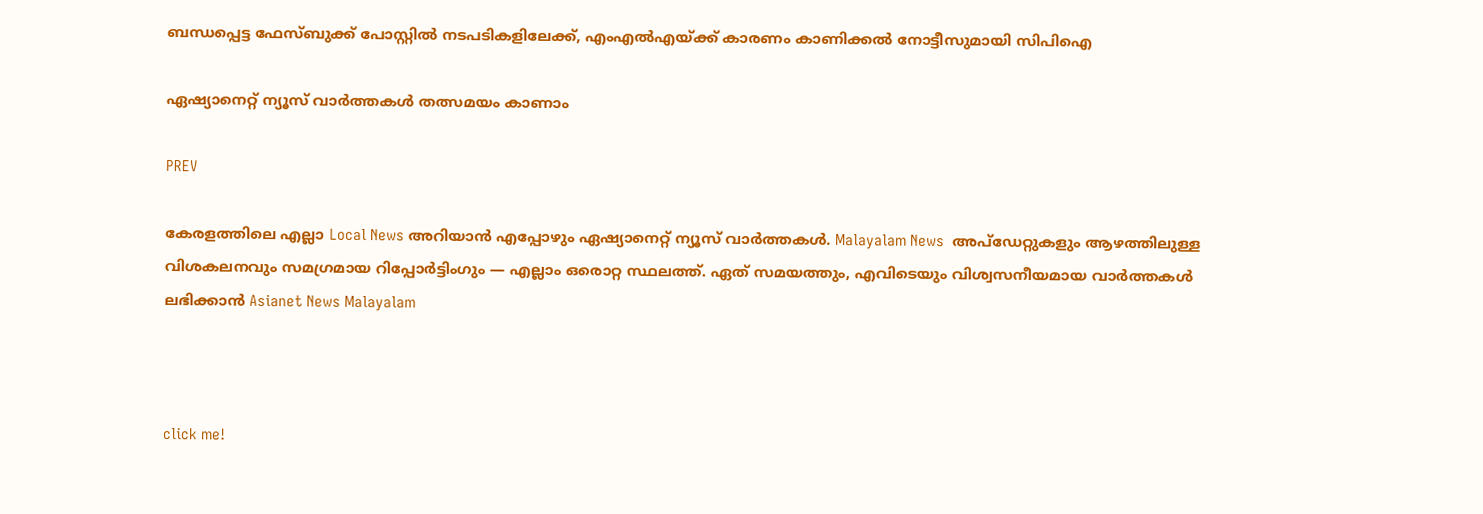ബന്ധപ്പെട്ട ഫേസ്ബുക്ക് പോസ്റ്റിൽ നടപടികളിലേക്ക്, എംഎൽഎയ്ക്ക് കാരണം കാണിക്കൽ നോട്ടീസുമായി സിപിഐ

ഏഷ്യാനെറ്റ് ന്യൂസ് വാർത്തകൾ തത്സമയം കാണാം

PREV

കേരളത്തിലെ എല്ലാ Local News അറിയാൻ എപ്പോഴും ഏഷ്യാനെറ്റ് ന്യൂസ് വാർത്തകൾ. Malayalam News  അപ്‌ഡേറ്റുകളും ആഴത്തിലുള്ള വിശകലനവും സമഗ്രമായ റിപ്പോർട്ടിംഗും — എല്ലാം ഒരൊറ്റ സ്ഥലത്ത്. ഏത് സമയത്തും, എവിടെയും വിശ്വസനീയമായ വാർത്തകൾ ലഭിക്കാൻ Asianet News Malayalam



click me!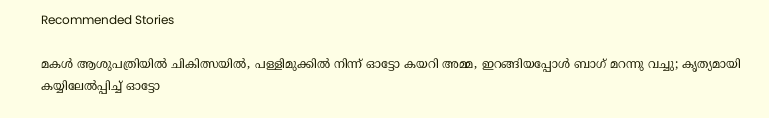Recommended Stories

മകൾ ആശുപത്രിയിൽ ചികിത്സയിൽ, പള്ളിമുക്കിൽ നിന്ന് ഓട്ടോ കയറി അമ്മ, ഇറങ്ങിയപ്പോൾ ബാഗ് മറന്നു വച്ചു; കൃത്യമായി കയ്യിലേൽപ്പിച്ച് ഓട്ടോ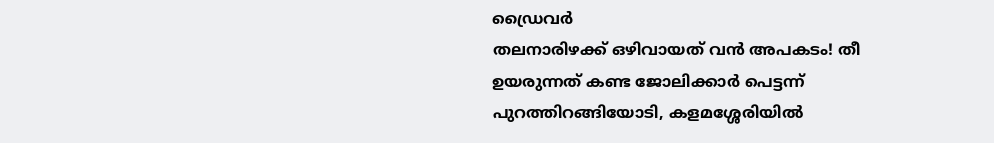ഡ്രൈവർ
തലനാരിഴക്ക് ഒഴിവായത് വൻ അപകടം! തീ ഉയരുന്നത് കണ്ട ജോലിക്കാർ പെട്ടന്ന് പുറത്തിറങ്ങിയോടി, കളമശ്ശേരിയിൽ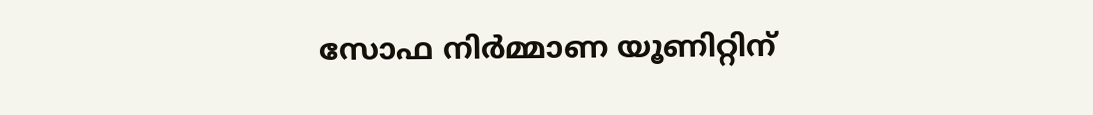സോഫ നിർമ്മാണ യൂണിറ്റിന്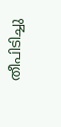തീപിടിച്ചു